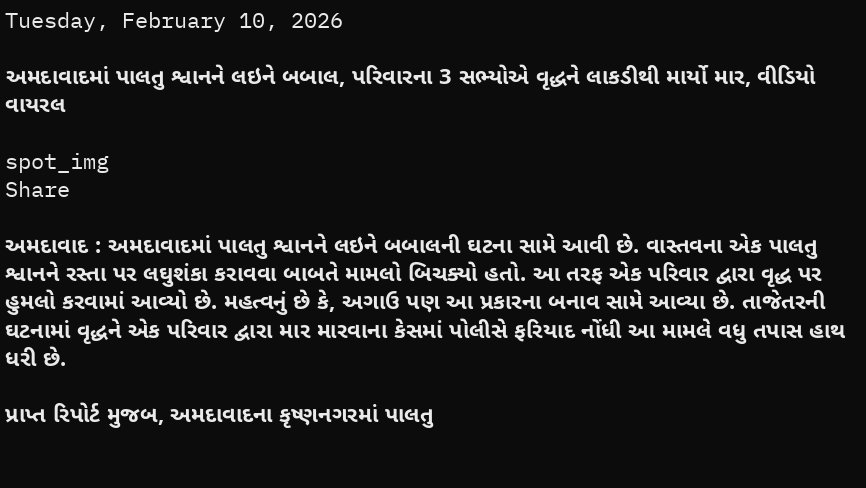Tuesday, February 10, 2026

અમદાવાદમાં પાલતુ શ્વાનને લઇને બબાલ, પરિવારના 3 સભ્યોએ વૃદ્ધને લાકડીથી માર્યો માર, વીડિયો વાયરલ

spot_img
Share

અમદાવાદ : અમદાવાદમાં પાલતુ શ્વાનને લઇને બબાલની ઘટના સામે આવી છે. વાસ્તવના એક પાલતુ શ્વાનને રસ્તા પર લઘુશંકા કરાવવા બાબતે મામલો બિચક્યો હતો. આ તરફ એક પરિવાર દ્વારા વૃદ્ધ પર હુમલો કરવામાં આવ્યો છે. મહત્વનું છે કે, અગાઉ પણ આ પ્રકારના બનાવ સામે આવ્યા છે. તાજેતરની ઘટનામાં વૃદ્ધને એક પરિવાર દ્વારા માર મારવાના કેસમાં પોલીસે ફરિયાદ નોંધી આ મામલે વધુ તપાસ હાથ ધરી છે.

પ્રાપ્ત રિપોર્ટ મુજબ, અમદાવાદના કૃષ્ણનગરમાં પાલતુ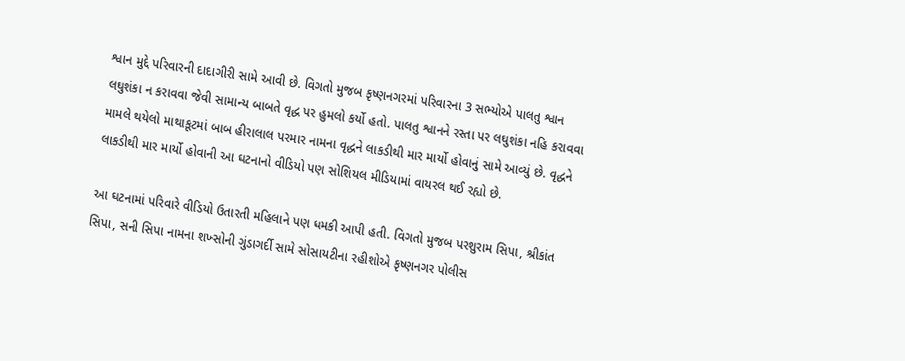શ્વાન મુદ્દે પરિવારની દાદાગીરી સામે આવી છે. વિગતો મુજબ કૃષ્ણનગરમાં પરિવારના 3 સભ્યોએ પાલતુ શ્વાન લઘુશંકા ન કરાવવા જેવી સામાન્ય બાબતે વૃદ્ધ પર હુમલો કર્યો હતો. પાલતુ શ્વાનને રસ્તા પર લઘુશંકા નહિ કરાવવા મામલે થયેલો માથાકૂટમાં બાબ હીરાલાલ પરમાર નામના વૃદ્ધને લાકડીથી માર માર્યો હોવાનું સામે આવ્યું છે. વૃદ્ધને લાકડીથી માર માર્યો હોવાની આ ઘટનાનો વીડિયો પણ સોશિયલ મીડિયામાં વાયરલ થઈ રહ્યો છે.

આ ઘટનામાં પરિવારે વીડિયો ઉતારતી મહિલાને પણ ધમકી આપી હતી. વિગતો મુજબ પરશુરામ સિપા, શ્રીકાંત સિપા, સની સિપા નામના શખ્સોની ગુંડાગર્દી સામે સોસાયટીના રહીશોએ કૃષ્ણનગર પોલીસ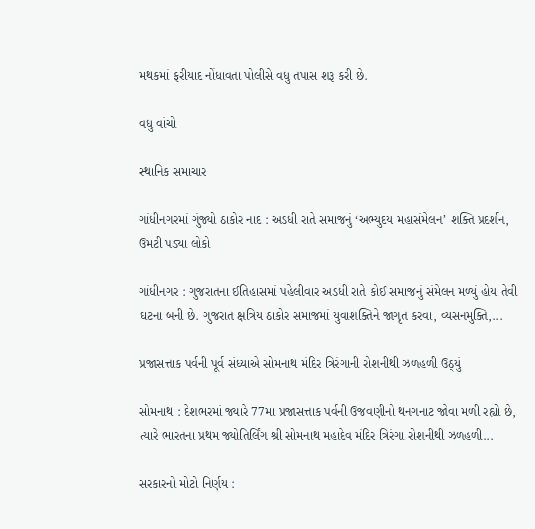મથકમાં ફરીયાદ નોંધાવતા પોલીસે વધુ તપાસ શરૂ કરી છે.

વધુ વાંચો

સ્થાનિક સમાચાર

ગાંધીનગરમાં ગુંજ્યો ઠાકોર નાદ : અડધી રાતે સમાજનું ‘અભ્યુદય મહાસંમેલન’ શક્તિ પ્રદર્શન, ઉમટી પડ્યા લોકો

ગાંધીનગર : ગુજરાતના ઈતિહાસમાં પહેલીવાર અડધી રાતે કોઈ સમાજનું સંમેલન મળ્યું હોય તેવી ઘટના બની છે. ગુજરાત ક્ષત્રિય ઠાકોર સમાજમાં યુવાશક્તિને જાગૃત કરવા, વ્યસનમુક્તિ,...

પ્રજાસત્તાક પર્વની પૂર્વ સંધ્યાએ સોમનાથ મંદિર ત્રિરંગાની રોશનીથી ઝળહળી ઉઠ્યું

સોમનાથ : દેશભરમાં જ્યારે 77મા પ્રજાસત્તાક પર્વની ઉજવણીનો થનગનાટ જોવા મળી રહ્યો છે, ત્યારે ભારતના પ્રથમ જ્યોતિર્લિંગ શ્રી સોમનાથ મહાદેવ મંદિર ત્રિરંગા રોશનીથી ઝળહળી...

સરકારનો મોટો નિર્ણય :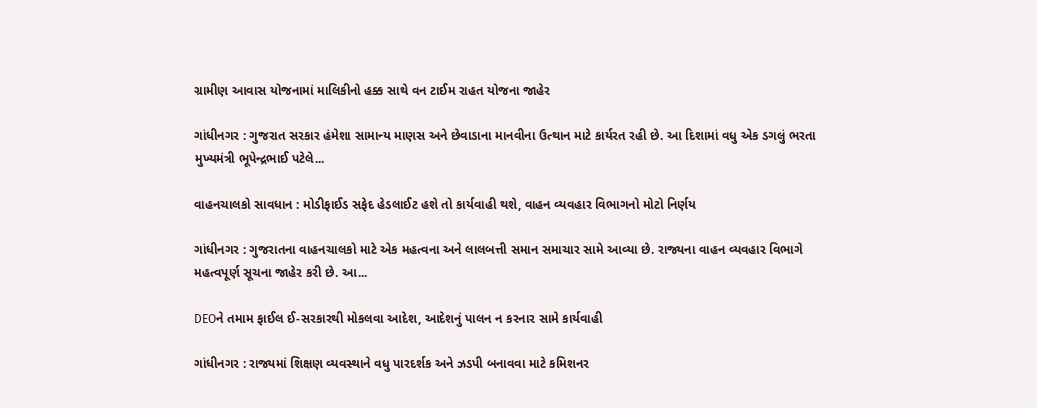ગ્રામીણ આવાસ યોજનામાં માલિકીનો હક્ક સાથે વન ટાઈમ રાહત યોજના જાહેર

ગાંધીનગર : ગુજરાત સરકાર હંમેશા સામાન્ય માણસ અને છેવાડાના માનવીના ઉત્થાન માટે કાર્યરત રહી છે. આ દિશામાં વધુ એક ડગલું ભરતા મુખ્યમંત્રી ભૂપેન્દ્રભાઈ પટેલે...

વાહનચાલકો સાવધાન : મોડીફાઈડ સફેદ હેડલાઈટ હશે તો કાર્યવાહી થશે, વાહન વ્યવહાર વિભાગનો મોટો નિર્ણય

ગાંધીનગર : ગુજરાતના વાહનચાલકો માટે એક મહત્વના અને લાલબત્તી સમાન સમાચાર સામે આવ્યા છે. રાજ્યના વાહન વ્યવહાર વિભાગે મહત્વપૂર્ણ સૂચના જાહેર કરી છે. આ...

DEOને તમામ ફાઈલ ઈ-સરકારથી મોકલવા આદેશ, આદેશનું પાલન ન કરનાર સામે કાર્યવાહી

ગાંધીનગર : રાજ્યમાં શિક્ષણ વ્યવસ્થાને વધુ પારદર્શક અને ઝડપી બનાવવા માટે કમિશનર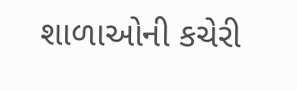શાળાઓની કચેરી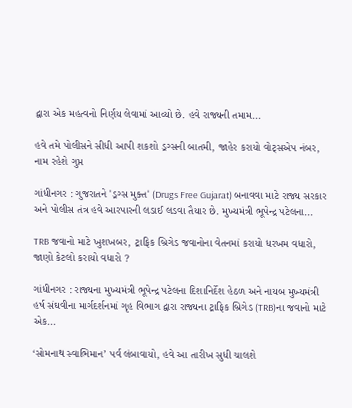દ્વારા એક મહત્વનો નિર્ણય લેવામાં આવ્યો છે. હવે રાજ્યની તમામ...

હવે તમે પોલીસને સીધી આપી શકશો ડ્રગ્સની બાતમી, જાહેર કરાયો વોટ્સએપ નંબર, નામ રહેશે ગુપ્ત

ગાંધીનગર : ગુજરાતને 'ડ્રગ્સ મુક્ત' (Drugs Free Gujarat) બનાવવા માટે રાજ્ય સરકાર અને પોલીસ તંત્ર હવે આરપારની લડાઈ લડવા તૈયાર છે. મુખ્યમંત્રી ભૂપેન્દ્ર પટેલના...

TRB જવાનો માટે ખુશખબર, ટ્રાફિક બ્રિગેડ જવાનોના વેતનમાં કરાયો ધરખમ વધારો, જાણો કેટલો કરાયો વધારો ?

ગાંધીનગર : રાજ્યના મુખ્યમંત્રી ભૂપેન્દ્ર પટેલના દિશાનિર્દેશ હેઠળ અને નાયબ મુખ્યમંત્રી હર્ષ સંઘવીના માર્ગદર્શનમાં ગૃહ વિભાગ દ્વારા રાજ્યના ટ્રાફિક બ્રિગેડ (TRB)ના જવાનો માટે એક...

‘સોમનાથ સ્વાભિમાન’ પર્વ લંબાવાયો, હવે આ તારીખ સુધી ચાલશે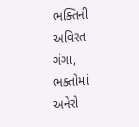ભક્તિની અવિરત ગંગા, ભક્તોમાં અનેરો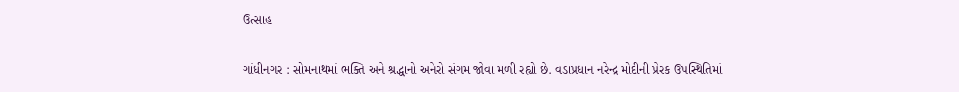ઉત્સાહ

ગાંધીનગર : સોમનાથમાં ભક્તિ અને શ્રદ્ધાનો અનેરો સંગમ જોવા મળી રહ્યો છે. વડાપ્રધાન નરેન્દ્ર મોદીની પ્રેરક ઉપસ્થિતિમાં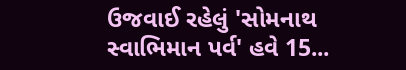ઉજવાઈ રહેલું 'સોમનાથ સ્વાભિમાન પર્વ' હવે 15...